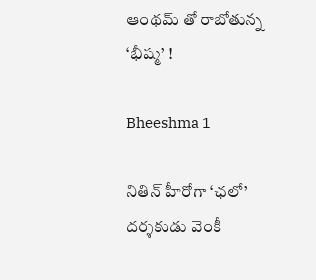ఆంథమ్‌ తో రాబోతున్న ‘భీష్మ’ !

Bheeshma 1

నితిన్ హీరోగా ‘ఛలో’ దర్శకుడు వెంకీ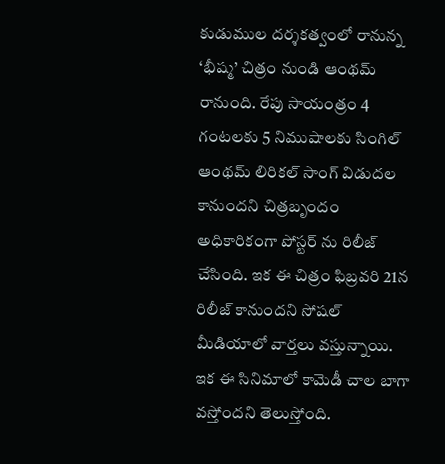కుడుముల దర్శకత్వంలో రానున్న ‘భీష్మ’ చిత్రం నుండి ఆంథమ్‌ రానుంది. రేపు సాయంత్రం 4 గంటలకు 5 నిముషాలకు సింగిల్ ఆంథమ్‌ లిరికల్ సాంగ్ విడుదల కానుందని చిత్రబృందం అధికారికంగా పోస్టర్ ను రిలీజ్ చేసింది. ఇక ఈ చిత్రం ఫిబ్రవరి 21న రిలీజ్ కానుందని సోషల్ మీడియాలో వార్తలు వస్తున్నాయి. ఇక ఈ సినిమాలో కామెడీ చాల బాగా వస్తోందని తెలుస్తోంది.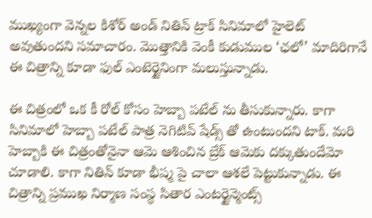ముఖ్యంగా వెన్నల కిశోర్ అండ్ నితిన్ ట్రాక్ సినిమాలో హైలెట్ అవుతుందని సమాచారం. మొత్తానికి వెంకీ కుడుముల ‘ఛలో’ మాదిరిగానే ఈ చిత్రాన్ని కూడా ఫుల్ ఎంటెర్టైనింగా మలుస్తున్నాడు.

ఈ చిత్రంలో ఒక కీ రోల్ కోసం హెబ్బా పటేల్ ను తీసుకున్నారు. కాగా సినిమాలో హెబ్బా పటేల్ పాత్ర నెగిటివ్ షేడ్స్ తో ఉంటుందని టాక్. మరి హెబ్బాకి ఈ చిత్రంతోనైనా ఆమె ఆశించిన బ్రేక్ ఆమెకు దక్కుతుందేమో చూడాలి. కాగా నితిన్ కూడా భీష్మ పై చాలా ఆశలే పెట్టుకున్నాడు. ఈ చిత్రాన్ని ప్రముఖ నిర్మాణ సంస్థ సితార ఎంటర్టైన్మెంట్స్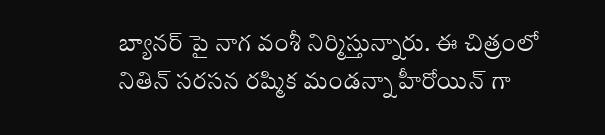బ్యానర్ పై నాగ వంశీ నిర్మిస్తున్నారు. ఈ చిత్రంలో నితిన్ సరసన రష్మిక మండన్నా హీరోయిన్ గా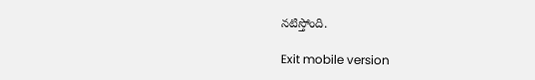నటిస్తోంది.

Exit mobile version